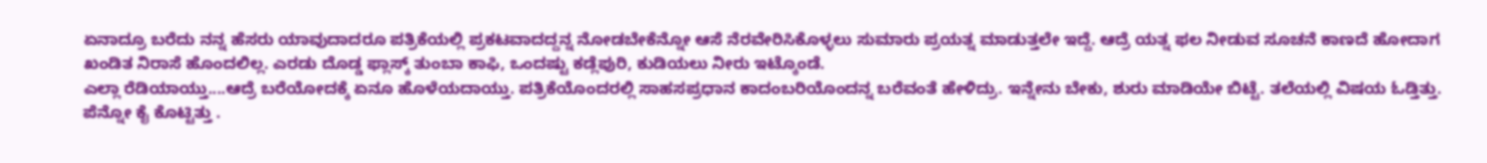ಏನಾದ್ರೂ ಬರೆದು ನನ್ನ ಹೆಸರು ಯಾವುದಾದರೂ ಪತ್ರಿಕೆಯಲ್ಲಿ ಪ್ರಕಟವಾದದ್ದನ್ನ ನೋಡಬೇಕೆನ್ನೋ ಆಸೆ ನೆರವೇರಿಸಿಕೊಳ್ಳಲು ಸುಮಾರು ಪ್ರಯತ್ನ ಮಾಡುತ್ತಲೇ ಇದ್ದೆ. ಆದ್ರೆ ಯತ್ನ ಫಲ ನೀಡುವ ಸೂಚನೆ ಕಾಣದೆ ಹೋದಾಗ ಖಂಡಿತ ನಿರಾಸೆ ಹೊಂದಲಿಲ್ಲ. ಎರಡು ದೊಡ್ಡ ಫ್ಲಾಸ್ಕ್ ತುಂಬಾ ಕಾಫಿ, ಒಂದಷ್ಟು ಕಡ್ಲೆಪುರಿ, ಕುಡಿಯಲು ನೀರು ಇಟ್ಕೊಂಡೆ.
ಎಲ್ಲಾ ರೆಡಿಯಾಯ್ತು....ಆದ್ರೆ ಬರೆಯೋದಕ್ಕೆ ಏನೂ ಹೊಳೆಯದಾಯ್ತು. ಪತ್ರಿಕೆಯೊಂದರಲ್ಲಿ ಸಾಹಸಪ್ರಧಾನ ಕಾದಂಬರಿಯೊಂದನ್ನ ಬರೆವಂತೆ ಹೇಳಿದ್ರು. ಇನ್ನೇನು ಬೇಕು, ಶುರು ಮಾಡಿಯೇ ಬಿಟ್ಟೆ. ತಲೆಯಲ್ಲಿ ವಿಷಯ ಓಡ್ತಿತ್ತು. ಪೆನ್ನೋ ಕೈ ಕೊಟ್ಟಿತ್ತು .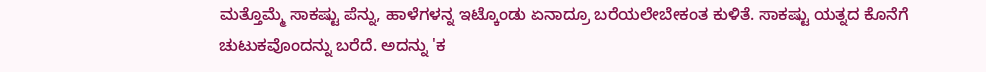ಮತ್ತೊಮ್ಮೆ ಸಾಕಷ್ಟು ಪೆನ್ನು, ಹಾಳೆಗಳನ್ನ ಇಟ್ಕೊಂಡು ಏನಾದ್ರೂ ಬರೆಯಲೇಬೇಕಂತ ಕುಳಿತೆ. ಸಾಕಷ್ಟು ಯತ್ನದ ಕೊನೆಗೆ ಚುಟುಕವೊಂದನ್ನು ಬರೆದೆ. ಅದನ್ನು 'ಕ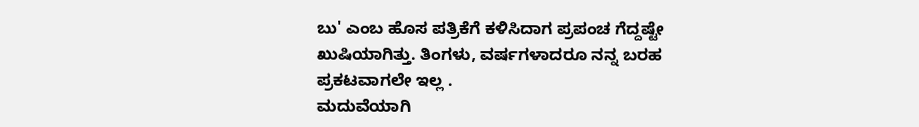ಬು' ಎಂಬ ಹೊಸ ಪತ್ರಿಕೆಗೆ ಕಳಿಸಿದಾಗ ಪ್ರಪಂಚ ಗೆದ್ದಷ್ಟೇ ಖುಷಿಯಾಗಿತ್ತು. ತಿಂಗಳು, ವರ್ಷಗಳಾದರೂ ನನ್ನ ಬರಹ ಪ್ರಕಟವಾಗಲೇ ಇಲ್ಲ .
ಮದುವೆಯಾಗಿ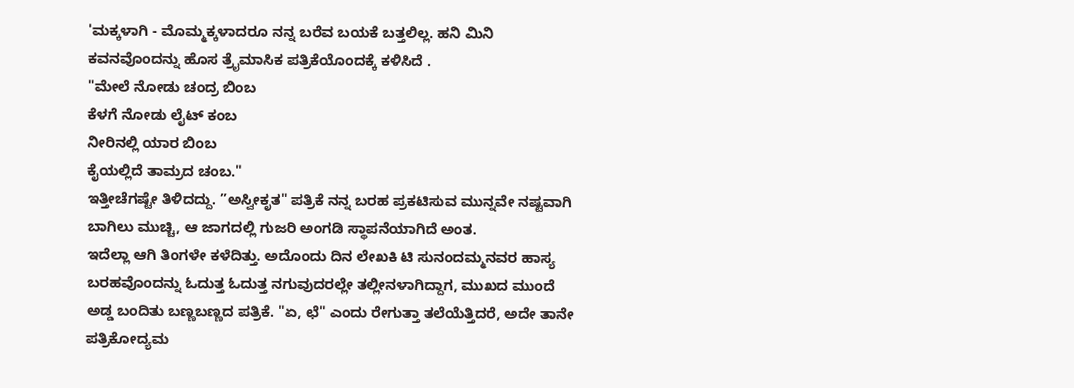'ಮಕ್ಕಳಾಗಿ - ಮೊಮ್ಮಕ್ಕಳಾದರೂ ನನ್ನ ಬರೆವ ಬಯಕೆ ಬತ್ತಲಿಲ್ಲ. ಹನಿ ಮಿನಿ ಕವನವೊಂದನ್ನು ಹೊಸ ತ್ರೈಮಾಸಿಕ ಪತ್ರಿಕೆಯೊಂದಕ್ಕೆ ಕಳಿಸಿದೆ .
"ಮೇಲೆ ನೋಡು ಚಂದ್ರ ಬಿಂಬ
ಕೆಳಗೆ ನೋಡು ಲೈಟ್ ಕಂಬ
ನೀರಿನಲ್ಲಿ ಯಾರ ಬಿಂಬ
ಕೈಯಲ್ಲಿದೆ ತಾಮ್ರದ ಚಂಬ."
ಇತ್ತೀಚೆಗಷ್ಟೇ ತಿಳಿದದ್ದು. ”ಅಸ್ವೀಕೃತ" ಪತ್ರಿಕೆ ನನ್ನ ಬರಹ ಪ್ರಕಟಿಸುವ ಮುನ್ನವೇ ನಷ್ಟವಾಗಿ ಬಾಗಿಲು ಮುಚ್ಚಿ, ಆ ಜಾಗದಲ್ಲಿ ಗುಜರಿ ಅಂಗಡಿ ಸ್ಥಾಪನೆಯಾಗಿದೆ ಅಂತ.
ಇದೆಲ್ಲಾ ಆಗಿ ತಿಂಗಳೇ ಕಳೆದಿತ್ತು. ಅದೊಂದು ದಿನ ಲೇಖಕಿ ಟಿ ಸುನಂದಮ್ಮನವರ ಹಾಸ್ಯ ಬರಹವೊಂದನ್ನು ಓದುತ್ತ ಓದುತ್ತ ನಗುವುದರಲ್ಲೇ ತಲ್ಲೀನಳಾಗಿದ್ದಾಗ, ಮುಖದ ಮುಂದೆ ಅಡ್ಡ ಬಂದಿತು ಬಣ್ಣಬಣ್ಣದ ಪತ್ರಿಕೆ. "ಏ, ಛೆ" ಎಂದು ರೇಗುತ್ತಾ ತಲೆಯೆತ್ತಿದರೆ, ಅದೇ ತಾನೇ ಪತ್ರಿಕೋದ್ಯಮ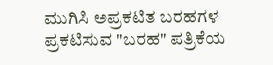ಮುಗಿಸಿ ಅಪ್ರಕಟಿತ ಬರಹಗಳ ಪ್ರಕಟಿಸುವ "ಬರಹ" ಪತ್ರಿಕೆಯ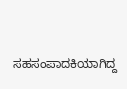ಸಹಸಂಪಾದಕಿಯಾಗಿದ್ದ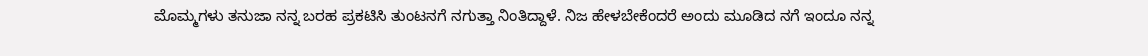ಮೊಮ್ಮಗಳು ತನುಜಾ ನನ್ನ ಬರಹ ಪ್ರಕಟಿಸಿ ತುಂಟನಗೆ ನಗುತ್ತಾ ನಿಂತಿದ್ದಾಳೆ. ನಿಜ ಹೇಳಬೇಕೆಂದರೆ ಅಂದು ಮೂಡಿದ ನಗೆ ಇಂದೂ ನನ್ನ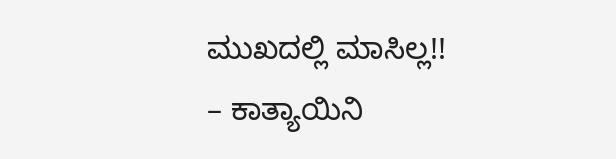ಮುಖದಲ್ಲಿ ಮಾಸಿಲ್ಲ!!
– ಕಾತ್ಯಾಯಿನಿ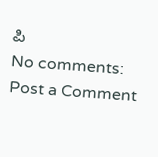ಪಿ
No comments:
Post a Comment